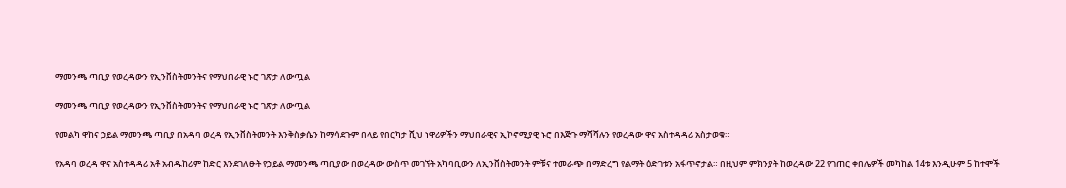ማመንጫ ጣቢያ የወረዳውን የኢንቨስትመንትና የማህበራዊ ኑሮ ገጽታ ለውጧል

ማመንጫ ጣቢያ የወረዳውን የኢንቨስትመንትና የማህበራዊ ኑሮ ገጽታ ለውጧል

የመልካ ዋከና ኃይል ማመንጫ ጣቢያ በአዳባ ወረዳ የኢንቨስትመንት እንቅስቃሴን ከማሳደጉም በላይ የበርካታ ሺህ ነዋሪዎችን ማህበራዊና ኢኮኖሚያዊ ኑሮ በእጅጉ ማሻሻሉን የወረዳው ዋና አስተዳዳሪ አስታወቁ።

የአዳባ ወረዳ ዋና አስተዳዳሪ አቶ አብዱከሪም ከድር እንደገለፁት የኃይል ማመንጫ ጣቢያው በወረዳው ውስጥ መገኘት አካባቢውን ለኢንቨስትመንት ምቹና ተመራጭ በማድረግ የልማት ዕድገቱን አፋጥኖታል። በዚህም ምክንያት ከወረዳው 22 የገጠር ቀበሌዎች መካከል 14ቱ እንዲሁም 5 ከተሞች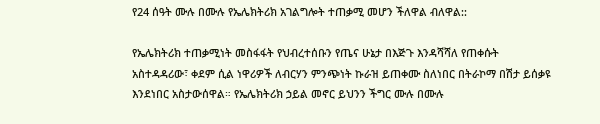የ24 ሰዓት ሙሉ በሙሉ የኤሌክትሪክ አገልግሎት ተጠቃሚ መሆን ችለዋል ብለዋል::

የኤሌክትሪክ ተጠቃሚነት መስፋፋት የህብረተሰቡን የጤና ሁኔታ በእጅጉ እንዳሻሻለ የጠቀሱት አስተዳዳሪው፣ ቀደም ሲል ነዋሪዎች ለብርሃን ምንጭነት ኩራዝ ይጠቀሙ ስለነበር በትራኮማ በሽታ ይሰቃዩ እንደነበር አስታውሰዋል። የኤሌክትሪክ ኃይል መኖር ይህንን ችግር ሙሉ በሙሉ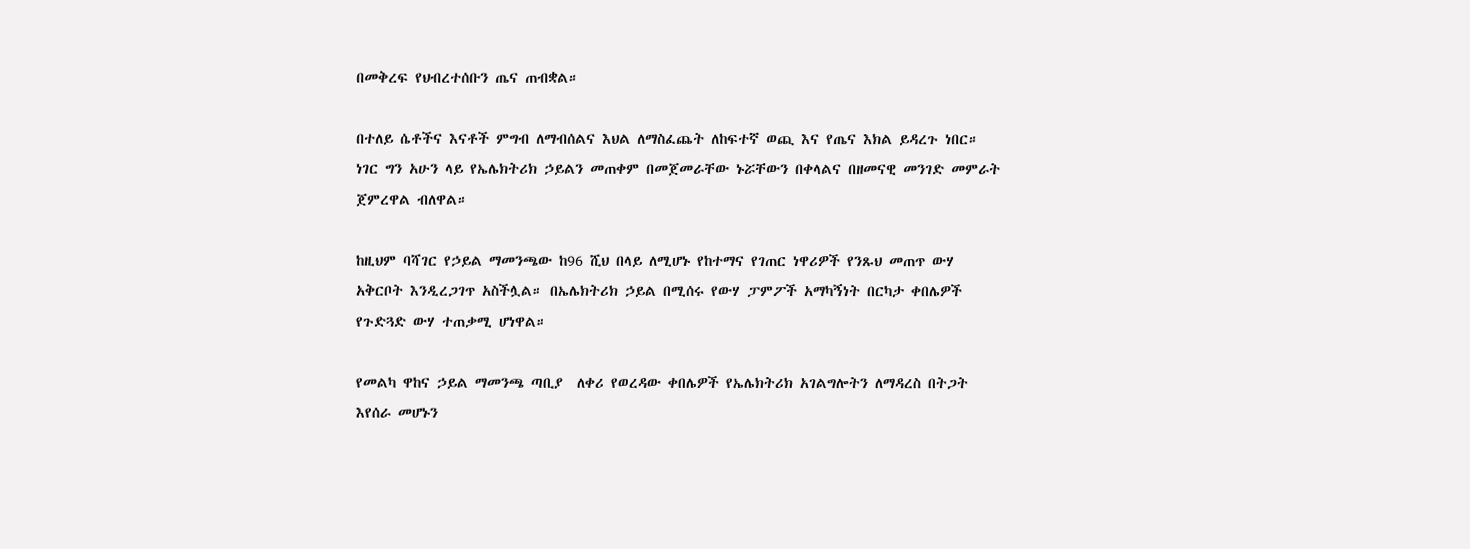በመቅረፍ የህብረተሰቡን ጤና ጠብቋል።

በተለይ ሴቶችና እናቶች ምግብ ለማብሰልና እህል ለማስፈጨት ለከፍተኛ ወጪ እና የጤና እክል ይዳረጉ ነበር። ነገር ግን አሁን ላይ የኤሌክትሪክ ኃይልን መጠቀም በመጀመራቸው ኑሯቸውን በቀላልና በዘመናዊ መንገድ መምራት ጀምረዋል ብለዋል።

ከዚህም ባሻገር የኃይል ማመንጫው ከ96 ሺህ በላይ ለሚሆኑ የከተማና የገጠር ነዋሪዎች የንጹህ መጠጥ ውሃ አቅርቦት እንዲረጋገጥ አስችሏል። በኤሌክትሪክ ኃይል በሚሰሩ የውሃ ፓምፖች አማካኝነት በርካታ ቀበሌዎች የጉድጓድ ውሃ ተጠቃሚ ሆነዋል።

የመልካ ዋከና ኃይል ማመንጫ ጣቢያ  ለቀሪ የወረዳው ቀበሌዎች የኤሌክትሪክ አገልግሎትን ለማዳረስ በትጋት እየሰራ መሆኑን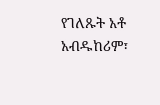የገለጹት አቶ አብዱከሪም፣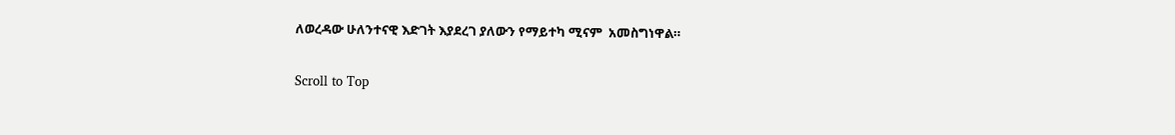ለወረዳው ሁለንተናዊ እድገት እያደረገ ያለውን የማይተካ ሚናም  አመስግነዋል።

Scroll to Top